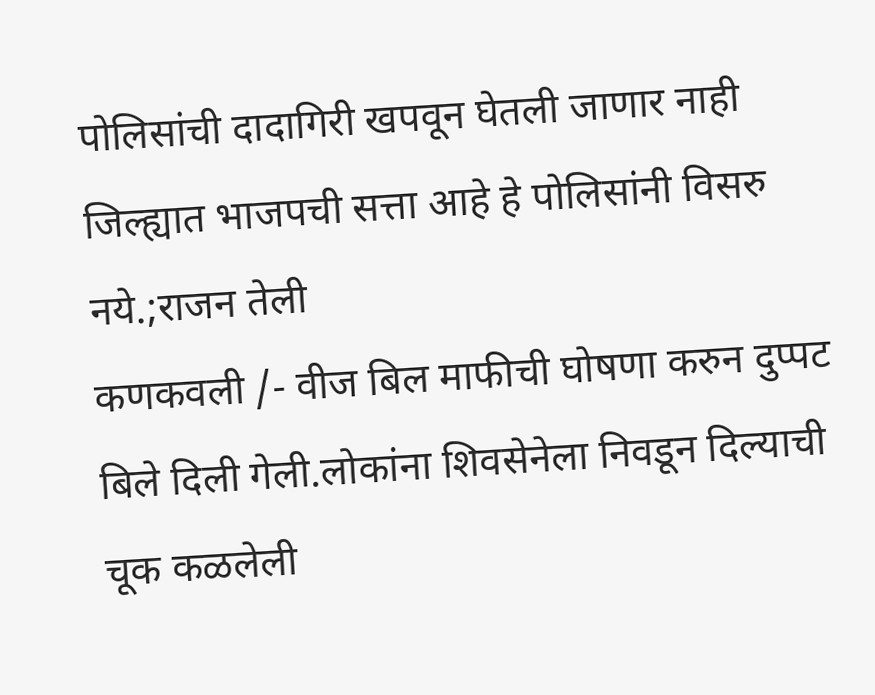पोलिसांची दादागिरी खपवून घेतली जाणार नाही जिल्ह्यात भाजपची सत्ता आहे हे पोलिसांनी विसरु नये.;राजन तेली
कणकवली /- वीज बिल माफीची घोषणा करुन दुप्पट बिले दिली गेली.लोकांना शिवसेनेला निवडून दिल्याची चूक कळलेली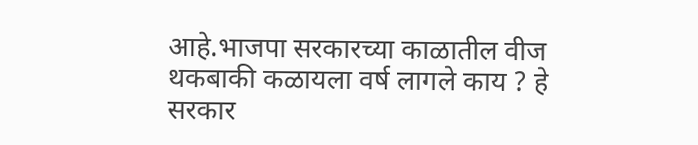आहे.भाजपा सरकारच्या काळातील वीज थकबाकी कळायला वर्ष लागले काय ? हे सरकार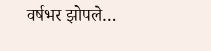वर्षभर झोपले…